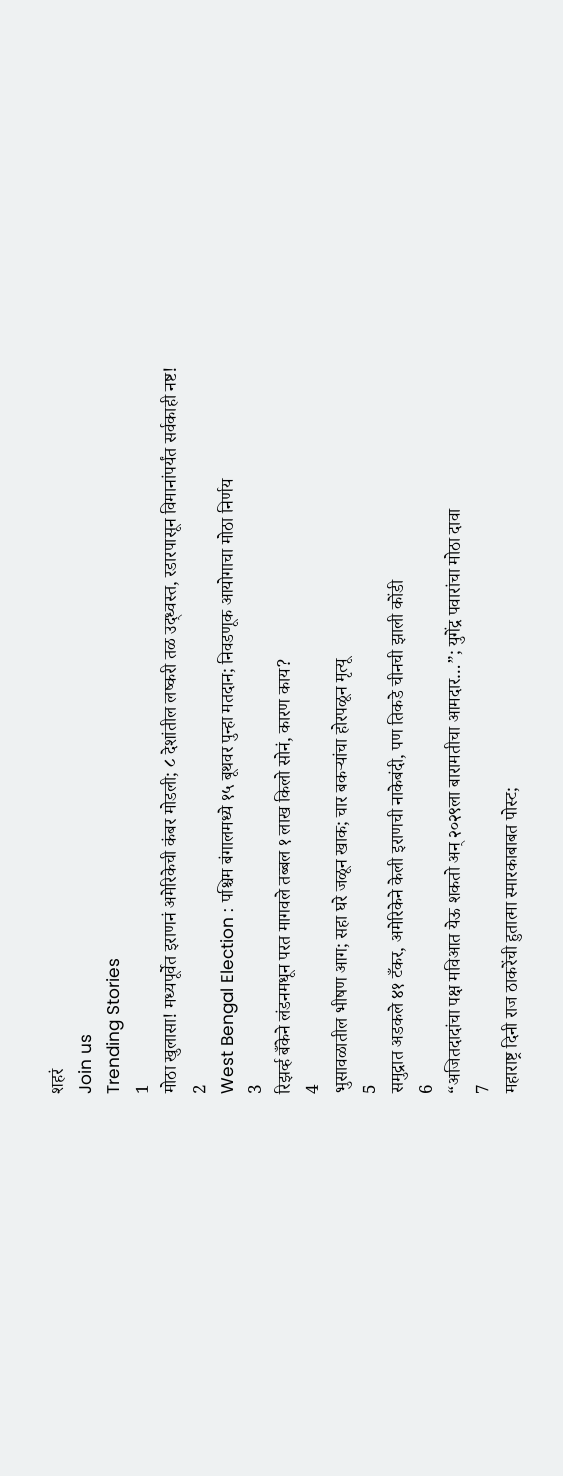शहरं
Join us
Trending Stories
1
मोठा खुलासा! मध्यपूर्वेत इराणनं अमेरिकेची कंबर मोडली; ८ देशांतील लष्करी तळ उद्ध्वस्त, रडारपासून विमानांपर्यंत सर्वकाही नष्ट!
2
West Bengal Election : पश्चिम बंगालमध्ये १५ बूथवर पुन्हा मतदान; निवडणूक आयोगाचा मोठा निर्णय
3
रिझर्व्ह बँकेने लंडनमधून परत मागवले तब्बल १ लाख किलो सोनं, कारण काय?
4
भुसावळातील भीषण आग; सहा घरे जळून खाक; चार बकऱ्यांचा होरपळून मृत्यू
5
समुद्रात अडकले ४१ टँकर, अमेरिकेने केली इराणची नाकेबंदी, पण तिकडे चीनची झाली कोंडी
6
“अजितदादांचा पक्ष मविआत येऊ शकतो अन् २०२९ला बारामतीचा आमदार…”; युगेंद्र पवारांचा मोठा दावा
7
महाराष्ट्र दिनी राज ठाकरेंची हुतात्मा स्मारकाबाबत पोस्ट;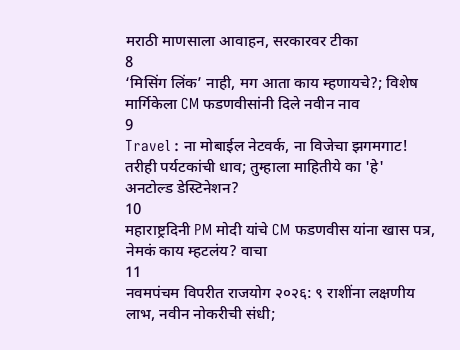मराठी माणसाला आवाहन, सरकारवर टीका
8
‘मिसिंग लिंक’ नाही, मग आता काय म्हणायचे?; विशेष मार्गिकेला CM फडणवीसांनी दिले नवीन नाव
9
Travel : ना मोबाईल नेटवर्क, ना विजेचा झगमगाट! तरीही पर्यटकांची धाव; तुम्हाला माहितीये का 'हे' अनटोल्ड डेस्टिनेशन?
10
महाराष्ट्रदिनी PM मोदी यांचे CM फडणवीस यांना खास पत्र, नेमकं काय म्हटलंय? वाचा
11
नवमपंचम विपरीत राजयोग २०२६: ९ राशींना लक्षणीय लाभ, नवीन नोकरीची संधी;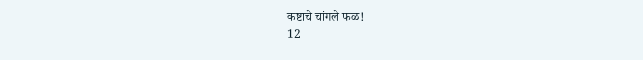कष्टाचे चांगले फळ!
12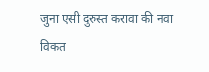जुना एसी दुरुस्त करावा की नवा विकत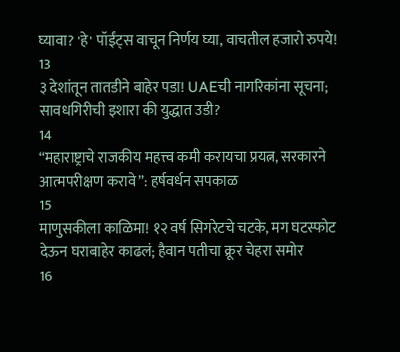घ्यावा? 'हे' पॉईंट्स वाचून निर्णय घ्या, वाचतील हजारो रुपये!
13
३ देशांतून तातडीने बाहेर पडा! UAEची नागरिकांना सूचना; सावधगिरीची इशारा की युद्धात उडी?
14
“महाराष्ट्राचे राजकीय महत्त्व कमी करायचा प्रयत्न, सरकारने आत्मपरीक्षण करावे”: हर्षवर्धन सपकाळ
15
माणुसकीला काळिमा! १२ वर्ष सिगरेटचे चटके, मग घटस्फोट देऊन घराबाहेर काढलं; हैवान पतीचा क्रूर चेहरा समोर
16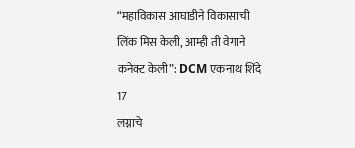“महाविकास आघाडीने विकासाची लिंक मिस केली, आम्ही ती वेगाने कनेक्ट केली”: DCM एकनाथ शिंदे
17
लग्नाचे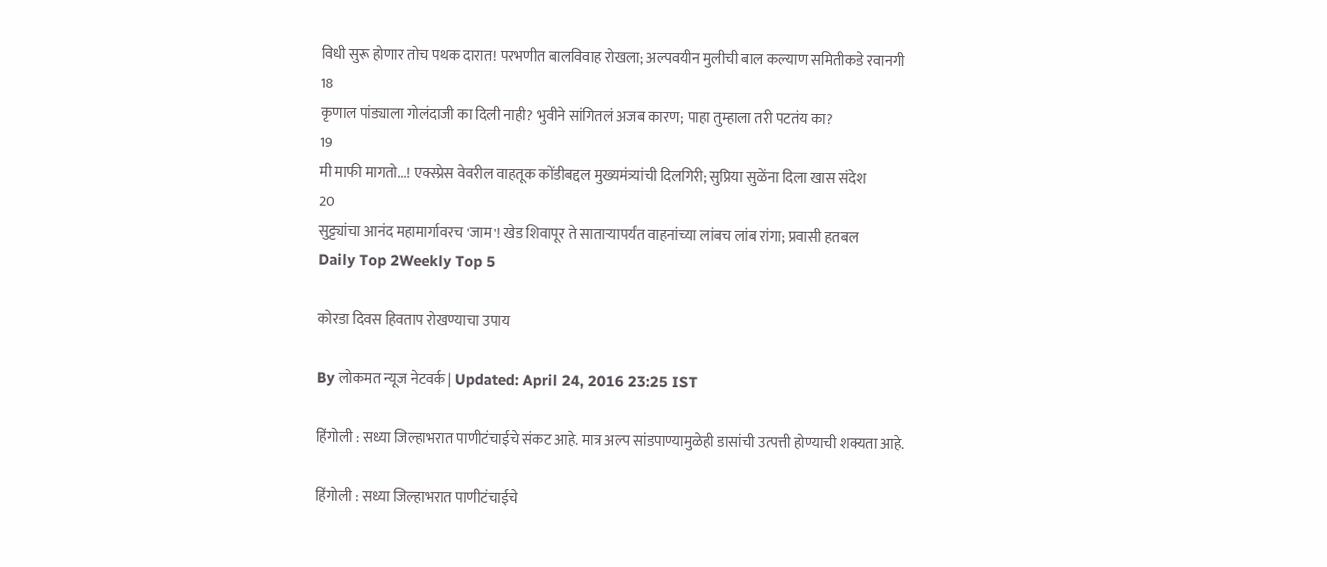विधी सुरू होणार तोच पथक दारात! परभणीत बालविवाह रोखला; अल्पवयीन मुलीची बाल कल्याण समितीकडे रवानगी
18
कृणाल पांड्याला गोलंदाजी का दिली नाही? भुवीने सांगितलं अजब कारण; पाहा तुम्हाला तरी पटतंय का?
19
मी माफी मागतो...! एक्स्प्रेस वेवरील वाहतूक कोंडीबद्दल मुख्यमंत्र्यांची दिलगिरी; सुप्रिया सुळेंना दिला खास संदेश
20
सुट्ट्यांचा आनंद महामार्गावरच 'जाम'! खेड शिवापूर ते साताऱ्यापर्यंत वाहनांच्या लांबच लांब रांगा; प्रवासी हतबल
Daily Top 2Weekly Top 5

कोरडा दिवस हिवताप रोखण्याचा उपाय

By लोकमत न्यूज नेटवर्क | Updated: April 24, 2016 23:25 IST

हिंगोली : सध्या जिल्हाभरात पाणीटंचाईचे संकट आहे. मात्र अल्प सांडपाण्यामुळेही डासांची उत्पत्ती होण्याची शक्यता आहे.

हिंगोली : सध्या जिल्हाभरात पाणीटंचाईचे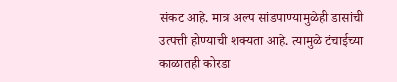संकट आहे. मात्र अल्प सांडपाण्यामुळेही डासांची उत्पत्ती होण्याची शक्यता आहे. त्यामुळे टंचाईच्या काळातही कोरडा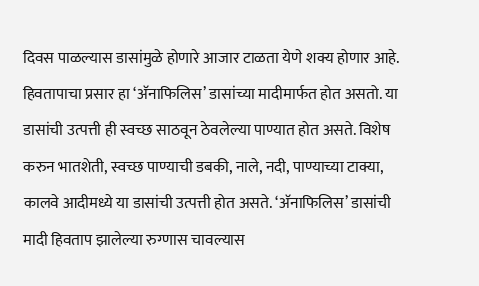दिवस पाळल्यास डासांमुळे होणारे आजार टाळता येणे शक्य होणार आहे. हिवतापाचा प्रसार हा ‘अ‍ॅनाफिलिस’ डासांच्या मादीमार्फत होत असतो. या डासांची उत्पत्ती ही स्वच्छ साठवून ठेवलेल्या पाण्यात होत असते. विशेष करुन भातशेती, स्वच्छ पाण्याची डबकी, नाले, नदी, पाण्याच्या टाक्या, कालवे आदीमध्ये या डासांची उत्पत्ती होत असते. ‘अ‍ॅनाफिलिस’ डासांची मादी हिवताप झालेल्या रुग्णास चावल्यास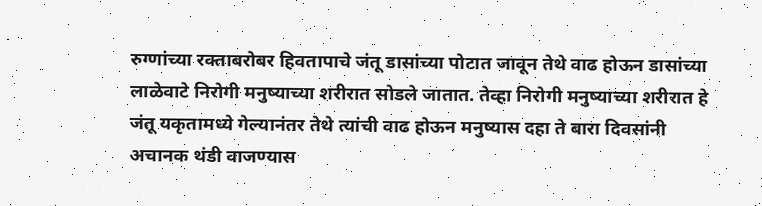रुग्णांच्या रक्ताबरोबर हिवतापाचे जंतू डासांच्या पोटात जावून तेथे वाढ होऊन डासांच्या लाळेवाटे निरोगी मनुष्याच्या शरीरात सोडले जातात. तेव्हा निरोगी मनुष्याच्या शरीरात हे जंतू यकृतामध्ये गेल्यानंतर तेथे त्यांची वाढ होऊन मनुष्यास दहा ते बारा दिवसांनी अचानक थंडी वाजण्यास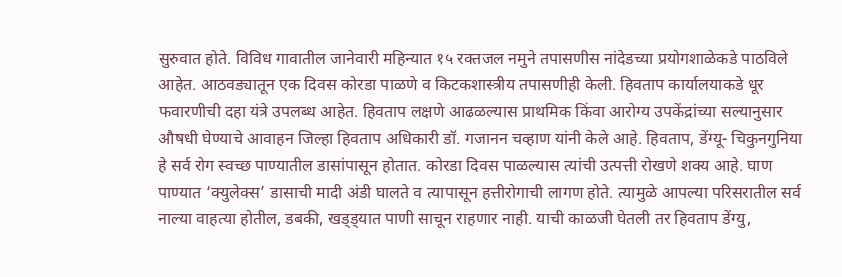सुरुवात होते. विविध गावातील जानेवारी महिन्यात १५ रक्तजल नमुने तपासणीस नांदेडच्या प्रयोगशाळेकडे पाठविले आहेत. आठवड्यातून एक दिवस कोरडा पाळणे व किटकशास्त्रीय तपासणीही केली. हिवताप कार्यालयाकडे धूर फवारणीची दहा यंत्रे उपलब्ध आहेत. हिवताप लक्षणे आढळल्यास प्राथमिक किंवा आरोग्य उपकेंद्रांच्या सल्यानुसार औषधी घेण्याचे आवाहन जिल्हा हिवताप अधिकारी डॉ. गजानन चव्हाण यांनी केले आहे. हिवताप, डेंग्यू- चिकुनगुनिया हे सर्व रोग स्वच्छ पाण्यातील डासांपासून होतात. कोरडा दिवस पाळल्यास त्यांची उत्पत्ती रोखणे शक्य आहे. घाण पाण्यात ‘क्युलेक्स’ डासाची मादी अंडी घालते व त्यापासून हत्तीरोगाची लागण होते. त्यामुळे आपल्या परिसरातील सर्व नाल्या वाहत्या होतील, डबकी, खड्ड्यात पाणी साचून राहणार नाही. याची काळजी घेतली तर हिवताप डेंग्यु,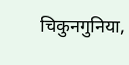चिकुनगुनिया,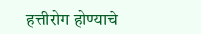हत्तीरोग होण्याचे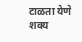टाळता येणे शक्य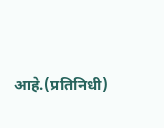आहे.(प्रतिनिधी)